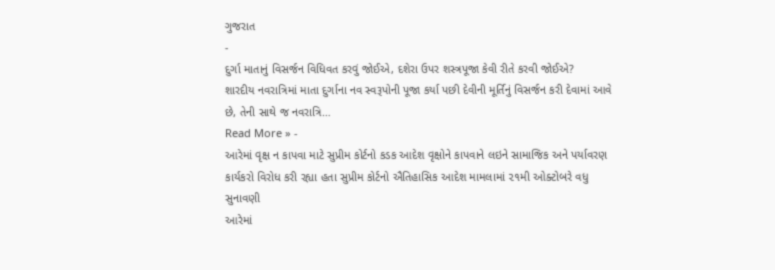ગુજરાત
-
દુર્ગા માતાનું વિસર્જન વિધિવત કરવું જોઈએ, દશેરા ઉપર શસ્ત્રપૂજા કેવી રીતે કરવી જોઈએ?
શારદીય નવરાત્રિમાં માતા દુર્ગાના નવ સ્વરૂપોની પૂજા કર્યા પછી દેવીની મૂર્તિનું વિસર્જન કરી દેવામાં આવે છે, તેની સાથે જ નવરાત્રિ…
Read More » -
આરેમાં વૃક્ષ ન કાપવા માટે સુપ્રીમ કોર્ટનો કડક આદેશ વૃક્ષોને કાપવાને લઇને સામાજિક અને પર્યાવરણ કાર્યકરો વિરોધ કરી રહ્યા હતા સુપ્રીમ કોર્ટનો ઐતિહાસિક આદેશ મામલામાં ૨૧મી ઓક્ટોબરે વધુ સુનાવણી
આરેમાં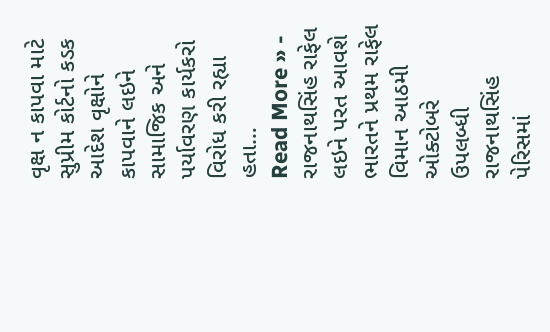વૃક્ષ ન કાપવા માટે સુપ્રીમ કોર્ટનો કડક આદેશ વૃક્ષોને કાપવાને લઇને સામાજિક અને પર્યાવરણ કાર્યકરો વિરોધ કરી રહ્યા હતા…
Read More » -
રાજનાથસિંહ રાફેલ લઇને પરત આવશે ભારતને પ્રથમ રાફેલ વિમાન આઠમી ઓક્ટોબરે ઉપલબ્ધી રાજનાથસિંહ પેરિસમાં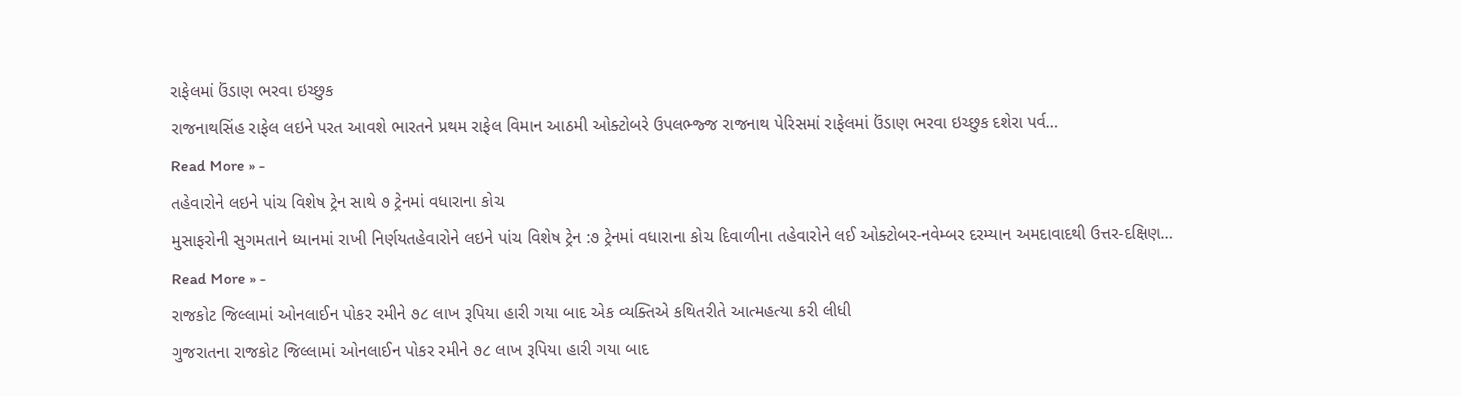રાફેલમાં ઉંડાણ ભરવા ઇચ્છુક
રાજનાથસિંહ રાફેલ લઇને પરત આવશે ભારતને પ્રથમ રાફેલ વિમાન આઠમી ઓક્ટોબરે ઉપલભ્જ્જ રાજનાથ પેરિસમાં રાફેલમાં ઉંડાણ ભરવા ઇચ્છુક દશેરા પર્વ…
Read More » -
તહેવારોને લઇને પાંચ વિશેષ ટ્રેન સાથે ૭ ટ્રેનમાં વધારાના કોચ
મુસાફરોની સુગમતાને ધ્યાનમાં રાખી નિર્ણયતહેવારોને લઇને પાંચ વિશેષ ટ્રેન :૭ ટ્રેનમાં વધારાના કોચ દિવાળીના તહેવારોને લઈ ઓક્ટોબર-નવેમ્બર દરમ્યાન અમદાવાદથી ઉત્તર-દક્ષિણ…
Read More » -
રાજકોટ જિલ્લામાં ઓનલાઈન પોકર રમીને ૭૮ લાખ રૂપિયા હારી ગયા બાદ એક વ્યક્તિએ કથિતરીતે આત્મહત્યા કરી લીધી
ગુજરાતના રાજકોટ જિલ્લામાં ઓનલાઈન પોકર રમીને ૭૮ લાખ રૂપિયા હારી ગયા બાદ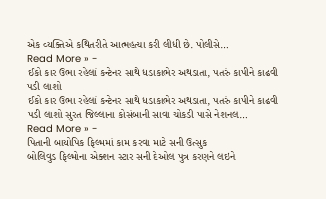એક વ્યક્તિએ કથિતરીતે આત્મહત્યા કરી લીધી છે. પોલીસે…
Read More » -
ઈકો કાર ઉભા રહેલાં કન્ટેનર સાથે ધડાકાભેર અથડાતા, પતરું કાપીને કાઢવી પડી લાશો
ઈકો કાર ઉભા રહેલાં કન્ટેનર સાથે ધડાકાભેર અથડાતા, પતરું કાપીને કાઢવી પડી લાશો સુરત જિલ્લાના કોસંબાની સાવા ચોકડી પાસે નેશનલ…
Read More » -
પિતાની બાયોપિક ફિલ્મમાં કામ કરવા માટે સની ઉત્સુક
બોલિવુડ ફિલ્મોના એક્શન સ્ટાર સની દેઓલ પુત્ર કરણને લઇને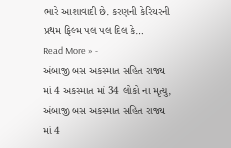ભારે આશાવાદી છે. કરણની કેરિયરની પ્રથમ ફિલ્મ પલ પલ દિલ કે…
Read More » -
અંબાજી બસ અકસ્માત સહિત રાજ્ય માં 4 અકસ્માત માં 34 લોકો ના મૃત્યુ,
અંબાજી બસ અકસ્માત સહિત રાજ્ય માં 4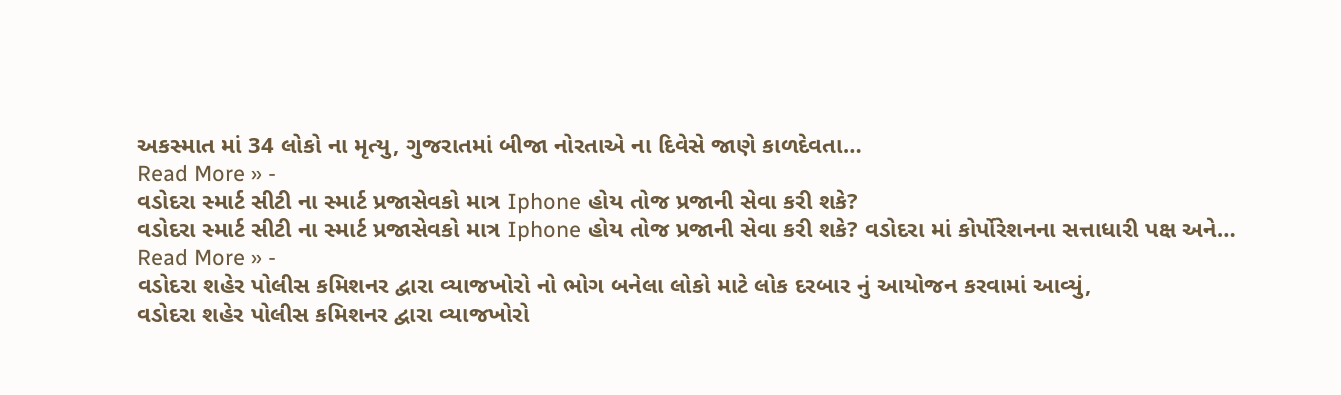અકસ્માત માં 34 લોકો ના મૃત્યુ, ગુજરાતમાં બીજા નોરતાએ ના દિવેસે જાણે કાળદેવતા…
Read More » -
વડોદરા સ્માર્ટ સીટી ના સ્માર્ટ પ્રજાસેવકો માત્ર Iphone હોય તોજ પ્રજાની સેવા કરી શકે?
વડોદરા સ્માર્ટ સીટી ના સ્માર્ટ પ્રજાસેવકો માત્ર Iphone હોય તોજ પ્રજાની સેવા કરી શકે? વડોદરા માં કોર્પોરેશનના સત્તાધારી પક્ષ અને…
Read More » -
વડોદરા શહેર પોલીસ કમિશનર દ્વારા વ્યાજખોરો નો ભોગ બનેલા લોકો માટે લોક દરબાર નું આયોજન કરવામાં આવ્યું,
વડોદરા શહેર પોલીસ કમિશનર દ્વારા વ્યાજખોરો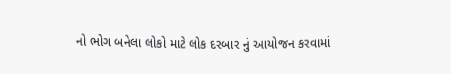નો ભોગ બનેલા લોકો માટે લોક દરબાર નું આયોજન કરવામાં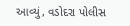આવ્યું, વડોદરા પોલીસ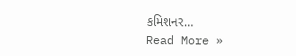કમિશનર…
Read More »